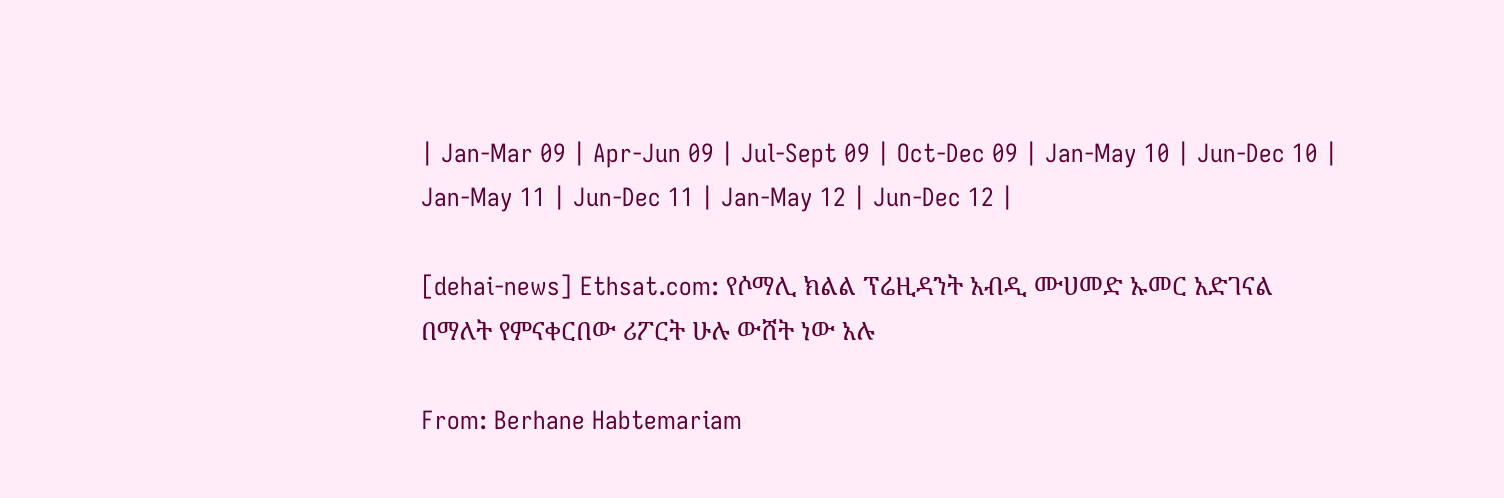| Jan-Mar 09 | Apr-Jun 09 | Jul-Sept 09 | Oct-Dec 09 | Jan-May 10 | Jun-Dec 10 | Jan-May 11 | Jun-Dec 11 | Jan-May 12 | Jun-Dec 12 |

[dehai-news] Ethsat.com: የሶማሊ ክልል ፕሬዚዳንት አብዲ ሙሀመድ ኡመር አድገናል በማለት የምናቀርበው ሪፖርት ሁሉ ውሸት ነው አሉ

From: Berhane Habtemariam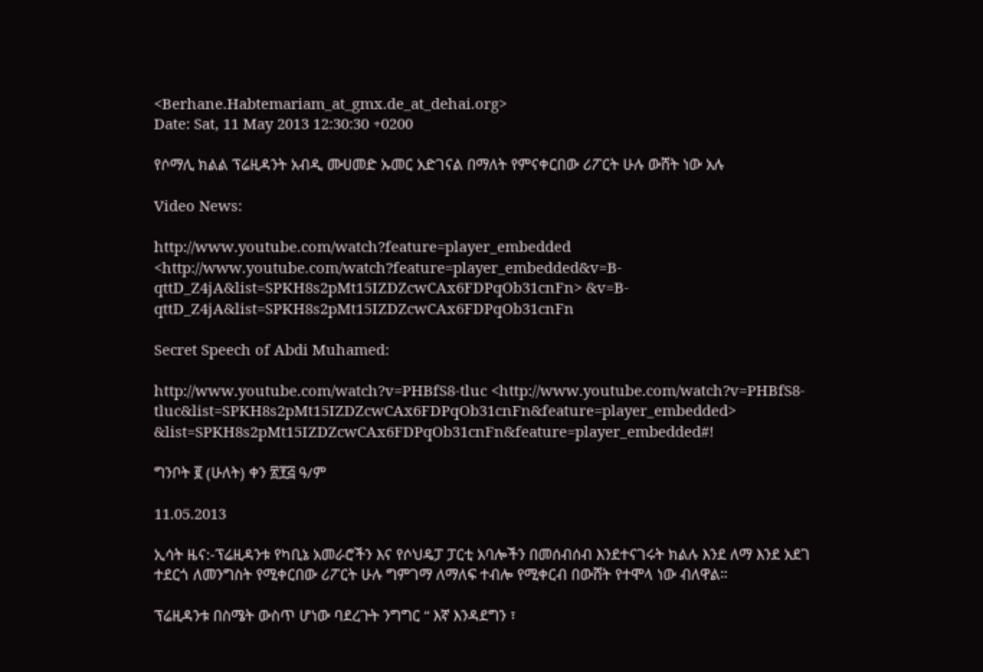<Berhane.Habtemariam_at_gmx.de_at_dehai.org>
Date: Sat, 11 May 2013 12:30:30 +0200

የሶማሊ ክልል ፕሬዚዳንት አብዲ ሙሀመድ ኡመር አድገናል በማለት የምናቀርበው ሪፖርት ሁሉ ውሸት ነው አሉ

Video News:

http://www.youtube.com/watch?feature=player_embedded <http://www.youtube.com/watch?feature=player_embedded&v=B-qttD_Z4jA&list=SPKH8s2pMt15IZDZcwCAx6FDPqOb31cnFn> &v=B-qttD_Z4jA&list=SPKH8s2pMt15IZDZcwCAx6FDPqOb31cnFn

Secret Speech of Abdi Muhamed:

http://www.youtube.com/watch?v=PHBfS8-tluc <http://www.youtube.com/watch?v=PHBfS8-tluc&list=SPKH8s2pMt15IZDZcwCAx6FDPqOb31cnFn&feature=player_embedded> &list=SPKH8s2pMt15IZDZcwCAx6FDPqOb31cnFn&feature=player_embedded#!

ግንቦት ፪ (ሁለት) ቀን ፳፻፭ ዓ/ም

11.05.2013

ኢሳት ዜና:-ፕሬዚዳንቱ የካቢኔ አመራሮችን እና የሶህዴፓ ፓርቲ አባሎችን በመሰብሰብ እንደተናገሩት ክልሉ እንደ ለማ እንደ አደገ ተደርጎ ለመንግስት የሚቀርበው ሪፖርት ሁሉ ግምገማ ለማለፍ ተብሎ የሚቀርብ በውሸት የተሞላ ነው ብለዋል።

ፕሬዚዳንቱ በስሜት ውስጥ ሆነው ባደረጉት ንግግር “ እኛ እንዳደግን ፣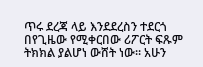ጥሩ ደረጃ ላይ እንደደረስን ተደርጎ በየጊዜው የሚቀርበው ሪፖርት ፍጹም ትክክል ያልሆነ ውሸት ነው። አሁን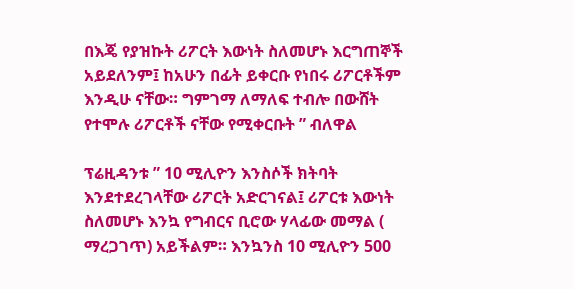በእጄ የያዝኩት ሪፖርት እውነት ስለመሆኑ እርግጠኞች አይደለንም፤ ከአሁን በፊት ይቀርቡ የነበሩ ሪፖርቶችም እንዲሁ ናቸው። ግምገማ ለማለፍ ተብሎ በውሸት የተሞሉ ሪፖርቶች ናቸው የሚቀርቡት ” ብለዋል

ፕሬዚዳንቱ ” 10 ሚሊዮን እንስሶች ክትባት እንደተደረገላቸው ሪፖርት አድርገናል፤ ሪፖርቱ እውነት ስለመሆኑ እንኳ የግብርና ቢሮው ሃላፊው መማል ( ማረጋገጥ) አይችልም። እንኳንስ 10 ሚሊዮን 500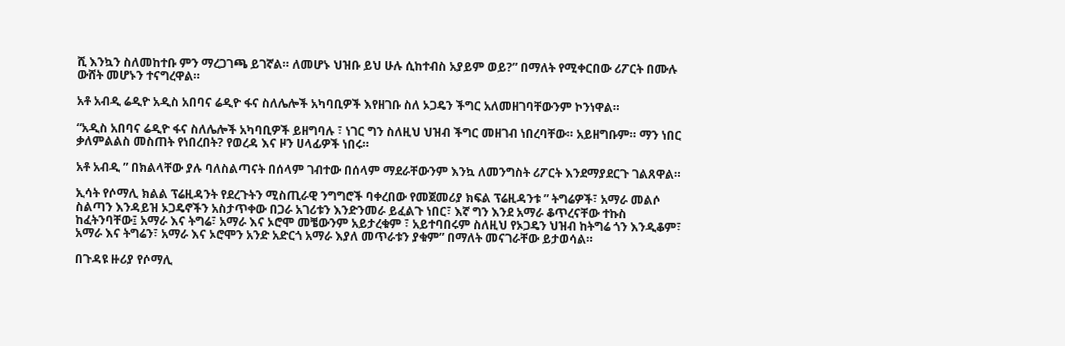ሺ እንኳን ስለመከተቡ ምን ማረጋገጫ ይገኛል። ለመሆኑ ህዝቡ ይህ ሁሉ ሲከተብስ አያይም ወይ?” በማለት የሚቀርበው ሪፖርት በሙሉ ውሸት መሆኑን ተናግረዋል።

አቶ አብዲ ሬዲዮ አዲስ አበባና ሬዲዮ ፋና ስለሌሎች አካባቢዎች እየዘገቡ ስለ ኦጋዴን ችግር አለመዘገባቸውንም ኮንነዋል።

“አዲስ አበባና ሬዲዮ ፋና ስለሌሎች አካባቢዎች ይዘግባሉ ፣ ነገር ግን ስለዚህ ህዝብ ችግር መዘገብ ነበረባቸው። አይዘግቡም። ማን ነበር ቃለምልልስ መስጠት የነበረበት? የወረዳ እና ዞን ሀላፊዎች ነበሩ።

አቶ አብዲ ” በክልላቸው ያሉ ባለስልጣናት በሰላም ገብተው በሰላም ማደራቸውንም እንኳ ለመንግስት ሪፖርት እንደማያደርጉ ገልጸዋል።

ኢሳት የሶማሊ ክልል ፕሬዚዳንት የደረጉትን ሚስጢራዊ ንግግሮች ባቀረበው የመጀመሪያ ክፍል ፕሬዚዳንቱ ” ትግሬዎች፣ አማራ መልሶ ስልጣን እንዳይዝ ኦጋዴኖችን አስታጥቀው በጋራ አገሪቱን እንድንመራ ይፈልጉ ነበር፣ እኛ ግን እንደ አማራ ቆጥረናቸው ተኩስ ከፈትንባቸው፤ አማራ እና ትግሬ፣ አማራ እና ኦሮሞ መቼውንም አይታረቁም ፣ አይተባበሩም ስለዚህ የኦጋዴን ህዝብ ከትግሬ ጎን እንዲቆም፣ አማራ እና ትግሬን፣ አማራ እና ኦሮሞን አንድ አድርጎ አማራ እያለ መጥራቱን ያቁም” በማለት መናገራቸው ይታወሳል።

በጉዳዩ ዙሪያ የሶማሊ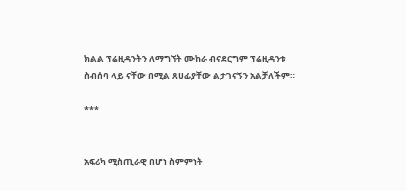ክልል ፕሬዚዳንትን ለማግኘት ሙከራ ብናደርግም ፕሬዚዳንቱ ስብሰባ ላይ ናቸው በሚል ጸሀፊያቸው ልታገናኝን አልቻለችም።

***


አፍሪካ ሚስጢራዊ በሆነ ስምምነት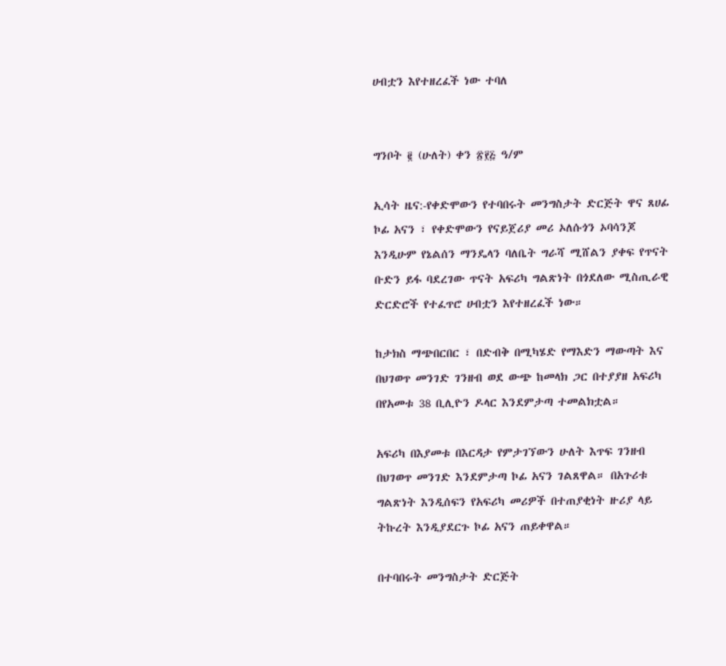ሀብቷን እየተዘረፈች ነው ተባለ


ግንቦት ፪ (ሁለት) ቀን ፳፻፭ ዓ/ም

ኢሳት ዜና:-የቀድሞውን የተባበሩት መንግስታት ድርጅት ዋና ጸሀፊ ኮፊ አናን ፣ የቀድሞውን የናይጀሪያ መሪ ኦለሱጎን ኦባሳንጆ እንዲሁም የኔልሰን ማንዴላን ባለቤት ግራሻ ሚሸልን ያቀፍ የጥናት ቡድን ይፋ ባደረገው ጥናት አፍሪካ ግልጽነት በጎደለው ሚስጢራዊ ድርድሮች የተፈጥሮ ሀብቷን እየተዘረፈች ነው።

ከታክስ ማጭበርበር ፣ በድብቅ በሚካሄድ የማእድን ማውጣት እና በህገወጥ መንገድ ገንዘብ ወደ ውጭ ከመላክ ጋር በተያያዘ አፍሪካ በየአመቱ 38 ቢሊዮን ዶላር እንደምታጣ ተመልክቷል።

አፍሪካ በእያመቱ በእርዳታ የምታገኘውን ሁለት እጥፍ ገንዘብ በህገወጥ መንገድ እንደምታጣ ኮፊ አናን ገልጸዋል። በአጉሪቱ ግልጽነት እንዲሰፍን የአፍሪካ መሪዎች በተጠያቂነት ዙሪያ ላይ ትኩረት እንዲያደርጉ ኮፊ አናን ጠይቀዋል።

በተባበሩት መንግስታት ድርጅት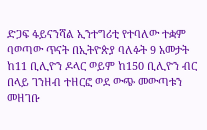ድጋፍ ፋይናንሻል ኢንተግሪቲ የተባለው ተቋም ባወጣው ጥናት በኢትዮጵያ ባለፉት 9 አመታት ከ11 ቢሊዮን ዶላር ወይም ከ150 ቢሊዮን ብር በላይ ገንዘብ ተዘርፎ ወደ ውጭ መውጣቱን መዘገቡ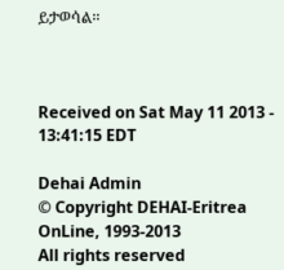ይታወሳል።



Received on Sat May 11 2013 - 13:41:15 EDT

Dehai Admin
© Copyright DEHAI-Eritrea OnLine, 1993-2013
All rights reserved